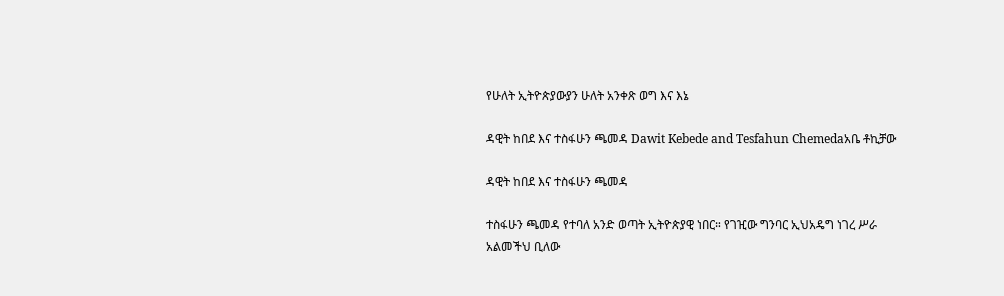የሁለት ኢትዮጵያውያን ሁለት አንቀጽ ወግ እና እኔ

ዳዊት ከበደ እና ተስፋሁን ጫመዳ Dawit Kebede and Tesfahun Chemedaአቤ ቶኪቻው

ዳዊት ከበደ እና ተስፋሁን ጫመዳ

ተስፋሁን ጫመዳ የተባለ አንድ ወጣት ኢትዮጵያዊ ነበር። የገዢው ግንባር ኢህአዴግ ነገረ ሥራ አልመችህ ቢለው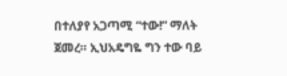በተለያየ አጋጣሚ “ተው!” ማለት ጀመረ። ኢህአዴግዬ ግን ተው ባይ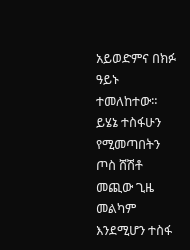አይወድምና በክፉ ዓይኑ ተመለከተው። ይሄኔ ተስፋሁን የሚመጣበትን ጦስ ሸሽቶ መጪው ጊዜ መልካም እንደሚሆን ተስፋ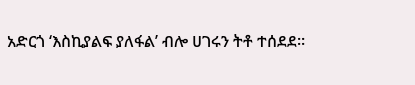አድርጎ ‘እስኪያልፍ ያለፋል’ ብሎ ሀገሩን ትቶ ተሰደደ።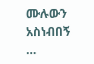ሙሉውን አስነብበኝ …